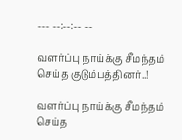--- --:--:-- --

வளர்ப்பு நாய்க்கு சீமந்தம் செய்த குடும்பத்தினர்..!

வளர்ப்பு நாய்க்கு சீமந்தம் செய்த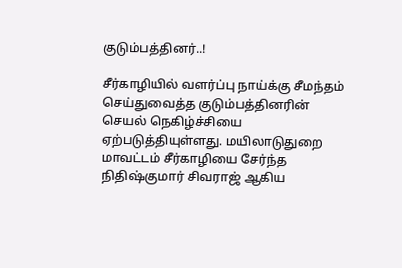குடும்பத்தினர்..!

சீர்காழியில் வளர்ப்பு நாய்க்கு சீமந்தம் செய்துவைத்த குடும்பத்தினரின் செயல் நெகிழ்ச்சியை ஏற்படுத்தியுள்ளது. மயிலாடுதுறை மாவட்டம் சீர்காழியை சேர்ந்த நிதிஷ்குமார் சிவராஜ் ஆகிய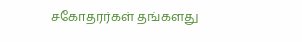சகோதரர்கள் தங்களது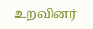உறவினர்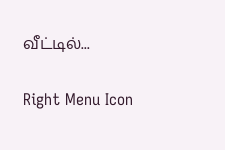வீட்டில்...

Right Menu Icon